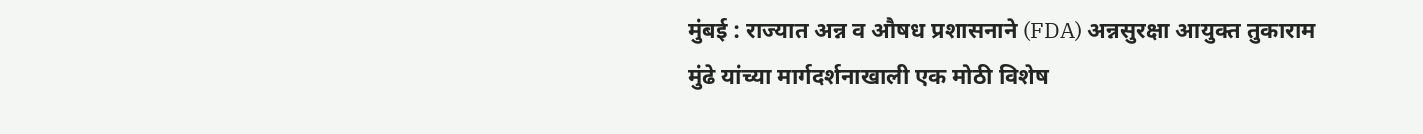मुंबई : राज्यात अन्न व औषध प्रशासनाने (FDA) अन्नसुरक्षा आयुक्त तुकाराम मुंढे यांच्या मार्गदर्शनाखाली एक मोठी विशेष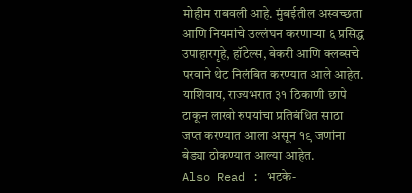मोहीम राबवली आहे. मुंबईतील अस्वच्छता आणि नियमांचे उल्लंघन करणाऱ्या ६ प्रसिद्ध उपाहारगृहे, हॉटेल्स, बेकरी आणि क्लब्सचे परवाने थेट निलंबित करण्यात आले आहेत. याशिवाय, राज्यभरात ३१ ठिकाणी छापे टाकून लाखो रुपयांचा प्रतिबंधित साठा जप्त करण्यात आला असून १९ जणांना बेड्या ठोकण्यात आल्या आहेत.
Also Read : भटके-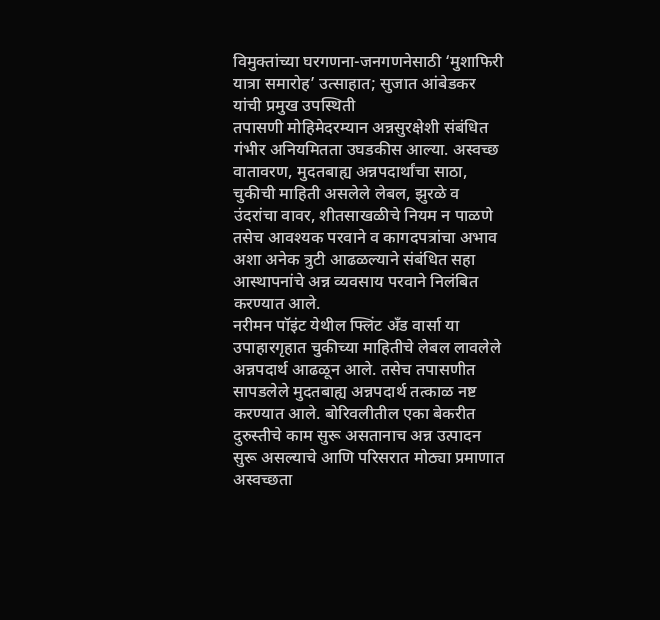विमुक्तांच्या घरगणना-जनगणनेसाठी ‘मुशाफिरी यात्रा समारोह’ उत्साहात; सुजात आंबेडकर यांची प्रमुख उपस्थिती
तपासणी मोहिमेदरम्यान अन्नसुरक्षेशी संबंधित गंभीर अनियमितता उघडकीस आल्या. अस्वच्छ वातावरण, मुदतबाह्य अन्नपदार्थांचा साठा, चुकीची माहिती असलेले लेबल, झुरळे व उंदरांचा वावर, शीतसाखळीचे नियम न पाळणे तसेच आवश्यक परवाने व कागदपत्रांचा अभाव अशा अनेक त्रुटी आढळल्याने संबंधित सहा आस्थापनांचे अन्न व्यवसाय परवाने निलंबित करण्यात आले.
नरीमन पॉइंट येथील फ्लिंट अँड वार्सा या उपाहारगृहात चुकीच्या माहितीचे लेबल लावलेले अन्नपदार्थ आढळून आले. तसेच तपासणीत सापडलेले मुदतबाह्य अन्नपदार्थ तत्काळ नष्ट करण्यात आले. बोरिवलीतील एका बेकरीत दुरुस्तीचे काम सुरू असतानाच अन्न उत्पादन सुरू असल्याचे आणि परिसरात मोठ्या प्रमाणात अस्वच्छता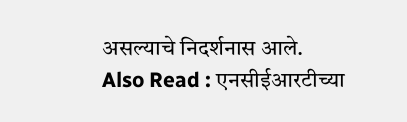असल्याचे निदर्शनास आले.
Also Read : एनसीईआरटीच्या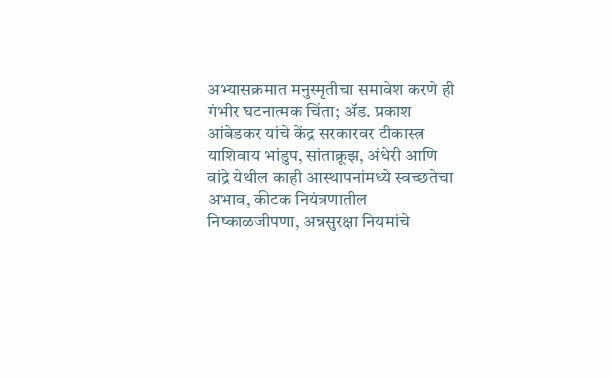अभ्यासक्रमात मनुस्मृतीचा समावेश करणे ही गंभीर घटनात्मक चिंता; ॲड. प्रकाश आंबेडकर यांचे केंद्र सरकारवर टीकास्त्र
याशिवाय भांडुप, सांताक्रूझ, अंधेरी आणि वांद्रे येथील काही आस्थापनांमध्ये स्वच्छतेचा अभाव, कीटक नियंत्रणातील निष्काळजीपणा, अन्नसुरक्षा नियमांचे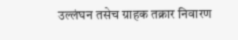उल्लंघन तसेच ग्राहक तक्रार निवारण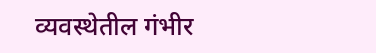व्यवस्थेतील गंभीर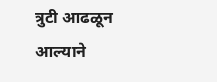त्रुटी आढळून आल्याने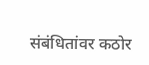संबंधितांवर कठोर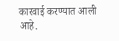कारवाई करण्यात आली आहे.